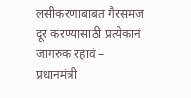लसीकरणाबाबत गैरसमज दूर करण्यासाठी प्रत्येकानं जागरुक रहावं – प्रधानमंत्री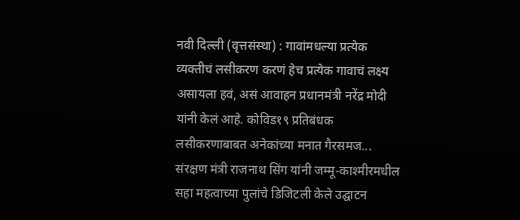नवी दिल्ली (वृत्तसंस्था) : गावांमधल्या प्रत्येक व्यक्तीचं लसीकरण करणं हेच प्रत्येक गावाचं लक्ष्य असायला हवं, असं आवाहन प्रधानमंत्री नरेंद्र मोदी यांनी केलं आहे. कोविड१९ प्रतिबंधक लसीकरणाबाबत अनेकांच्या मनात गैरसमज...
संरक्षण मंत्री राजनाथ सिंग यांनी जम्मू-काश्मीरमधील सहा महत्वाच्या पुलांचे डिजिटली केले उद्घाटन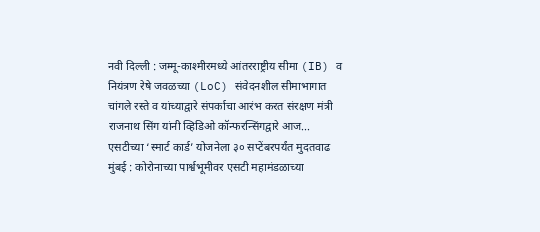नवी दिल्ली : जम्मू-काश्मीरमध्ये आंतरराष्ट्रीय सीमा (IB) व नियंत्रण रेषे जवळच्या (LoC) संवेदनशील सीमाभागात चांगले रस्ते व यांच्याद्वारे संपर्काचा आरंभ करत संरक्षण मंत्री राजनाथ सिंग यांनी व्हिडिओ कॉन्फरन्सिंगद्वारे आज...
एसटीच्या ‘स्मार्ट कार्ड’ योजनेला ३० सप्टेंबरपर्यंत मुदतवाढ
मुंबई : कोरोनाच्या पार्श्वभूमीवर एसटी महामंडळाच्या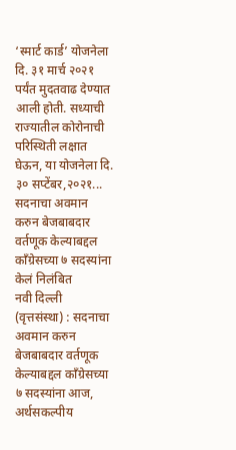‘स्मार्ट कार्ड’ योजनेला दि. ३१ मार्च २०२१ पर्यंत मुदतवाढ देण्यात आली होती. सध्याची राज्यातील कोरोनाची परिस्थिती लक्षात घेऊन, या योजनेला दि. ३० सप्टेंबर,२०२१...
सदनाचा अवमान करुन बेजबाबदार वर्तणूक केल्याबद्दल काँग्रेसच्या ७ सदस्यांना केलं निलंबित
नवी दिल्ली (वृत्तसंस्था) : सदनाचा अवमान करुन बेजबाबदार वर्तणूक केल्याबद्दल काँग्रेसच्या ७ सदस्यांना आज, अर्थसकल्पीय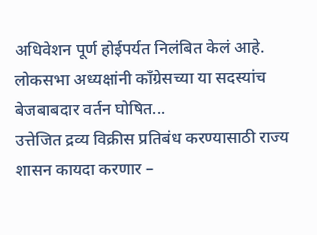अधिवेशन पूर्ण होईपर्यत निलंबित केलं आहे. लोकसभा अध्यक्षांनी काँग्रेसच्या या सदस्यांच बेजबाबदार वर्तन घोषित...
उत्तेजित द्रव्य विक्रीस प्रतिबंध करण्यासाठी राज्य शासन कायदा करणार –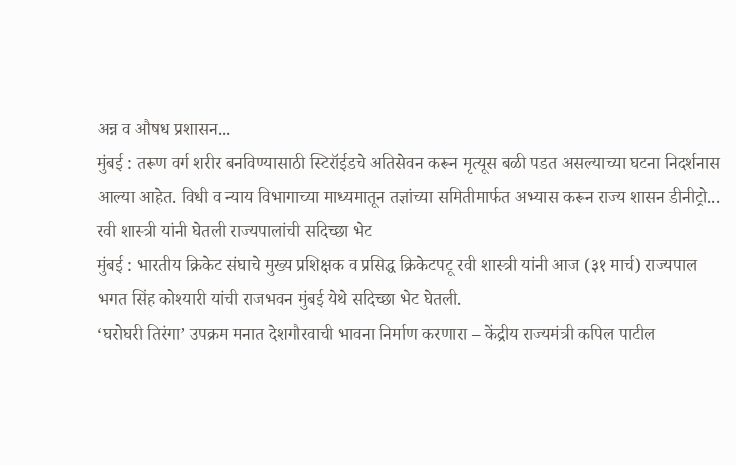अन्न व औषध प्रशासन...
मुंबई : तरूण वर्ग शरीर बनविण्यासाठी स्टिरॉईडचे अतिसेवन करून मृत्यूस बळी पडत असल्याच्या घटना निदर्शनास आल्या आहेत. विधी व न्याय विभागाच्या माध्यमातून तज्ञांच्या समितीमार्फत अभ्यास करून राज्य शासन डीनीट्रो...
रवी शास्त्री यांनी घेतली राज्यपालांची सदिच्छा भेट
मुंबई : भारतीय क्रिकेट संघाचे मुख्य प्रशिक्षक व प्रसिद्ध क्रिकेटपटू रवी शास्त्री यांनी आज (३१ मार्च) राज्यपाल भगत सिंह कोश्यारी यांची राजभवन मुंबई येथे सदिच्छा भेट घेतली.
‘घरोघरी तिरंगा’ उपक्रम मनात देशगौरवाची भावना निर्माण करणारा – केंद्रीय राज्यमंत्री कपिल पाटील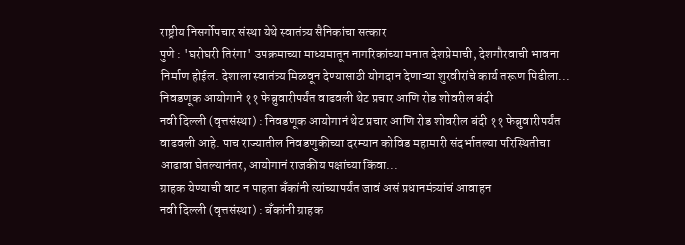राष्ट्रीय निसर्गोपचार संस्था येथे स्वातंत्र्य सैनिकांचा सत्कार
पुणे : 'घरोघरी तिरंगा' उपक्रमाच्या माध्यमातून नागरिकांच्या मनात देशप्रेमाची, देशगौरवाची भावना निर्माण होईल. देशाला स्वातंत्र्य मिळवून देण्यासाठी योगदान देणाऱ्या शुरवीरांचे कार्य तरूण पिढीला...
निवडणूक आयोगाने ११ फेब्रुवारीपर्यंत वाढवली थेट प्रचार आणि रोड शोवरील बंदी
नवी दिल्ली (वृत्तसंस्था) : निवडणूक आयोगानं थेट प्रचार आणि रोड शोवरील बंदी ११ फेब्रुवारीपर्यंत वाढवली आहे. पाच राज्यातील निवडणुकीच्या दरम्यान कोविड महामारी संदर्भातल्या परिस्थितीचा आढावा घेतल्यानंतर, आयोगानं राजकीय पक्षांच्या किंवा...
ग्राहक येण्याची वाट न पाहता बँकांनी त्यांच्यापर्यंत जावं असं प्रधानमंत्र्यांचं आवाहन
नवी दिल्ली (वृत्तसंस्था) : बँकांनी ग्राहक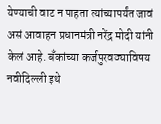येण्याची वाट न पाहता त्यांच्यापर्यंत जावं असं आवाहन प्रधानमंत्री नरेंद्र मोदी यांनी केलं आहे. बँकांच्या कर्जपुरवठ्याविषय नवीदिल्ली इथे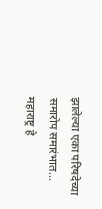झालेल्या एका परिषदेच्या समारोप समारंभात...
महाराष्ट्र हे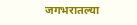जगभरातल्या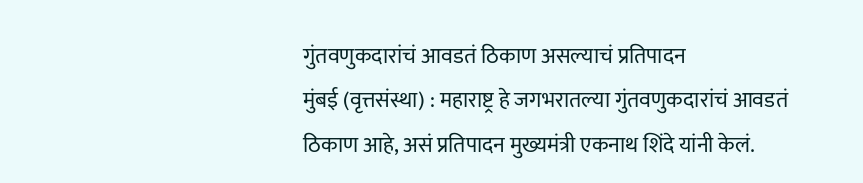गुंतवणुकदारांचं आवडतं ठिकाण असल्याचं प्रतिपादन
मुंबई (वृत्तसंस्था) : महाराष्ट्र हे जगभरातल्या गुंतवणुकदारांचं आवडतं ठिकाण आहे, असं प्रतिपादन मुख्यमंत्री एकनाथ शिंदे यांनी केलं.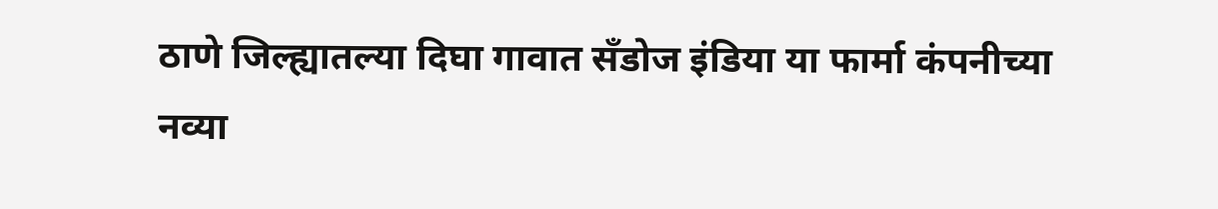ठाणे जिल्ह्यातल्या दिघा गावात सँडोज इंडिया या फार्मा कंपनीच्या नव्या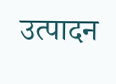उत्पादन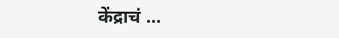केंद्राचं ...